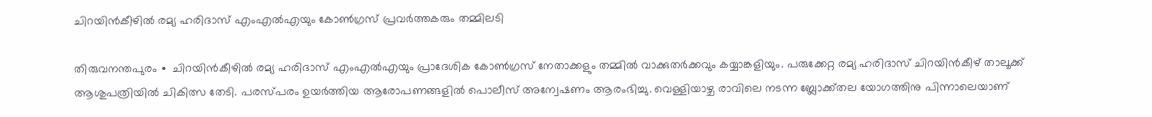ചിറയിന്‍കീഴില്‍ രമ്യ ഹരിദാസ് എംഎല്‍എയും കോണ്‍ഗ്രസ് പ്രവർത്തകരും തമ്മിലടി

തിരുവനന്തപുരം ∙ ചിറയിൻകീഴിൽ രമ്യ ഹരിദാസ് എംഎൽഎയും പ്രാദേശിക കോൺഗ്രസ് നേതാക്കളും തമ്മിൽ വാക്കുതർക്കവും കയ്യാങ്കളിയും. പരുക്കേറ്റ രമ്യ ഹരിദാസ് ചിറയിൻകീഴ് താലൂക്ക് ആശുപത്രിയിൽ ചികിത്സ തേടി. പരസ്പരം ഉയർത്തിയ ആരോപണങ്ങളിൽ പൊലീസ് അന്വേഷണം ആരംഭിച്ചു. വെള്ളിയാഴ്ച രാവിലെ നടന്ന ബ്ലോക്ക്തല യോഗത്തിനു പിന്നാലെയാണ്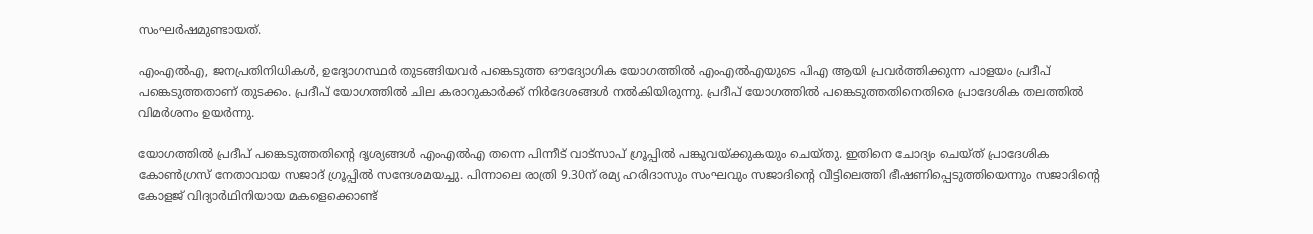സംഘർഷമുണ്ടായത്.

എംഎൽഎ, ജനപ്രതിനിധികൾ, ഉദ്യോഗസ്ഥർ തുടങ്ങിയവർ പങ്കെടുത്ത ഔദ്യോഗിക യോഗത്തിൽ എംഎൽഎയുടെ പിഎ ആയി പ്രവർത്തിക്കുന്ന പാളയം പ്രദീപ് പങ്കെടുത്തതാണ് തുടക്കം. പ്രദീപ് യോഗത്തിൽ ചില കരാറുകാർക്ക് നിർദേശങ്ങൾ നൽകിയിരുന്നു. പ്രദീപ് യോഗത്തിൽ പങ്കെടുത്തതിനെതിരെ പ്രാദേശിക തലത്തിൽ വിമർശനം ഉയർന്നു.

യോഗത്തിൽ പ്രദീപ് പങ്കെടുത്തതിന്റെ ദൃശ്യങ്ങൾ എംഎൽഎ തന്നെ പിന്നീട് വാട്സാപ് ഗ്രൂപ്പിൽ പങ്കുവയ്ക്കുകയും ചെയ്തു. ഇതിനെ ചോദ്യം ചെയ്ത് പ്രാദേശിക കോൺഗ്രസ് നേതാവായ സജാദ് ഗ്രൂപ്പിൽ സന്ദേശമയച്ചു. പിന്നാലെ രാത്രി 9.30ന് രമ്യ ഹരിദാസും സംഘവും സജാദിന്റെ വീട്ടിലെത്തി ഭീഷണിപ്പെടുത്തിയെന്നും സജാദിന്റെ കോളജ് വിദ്യാർഥിനിയായ മകളെക്കൊണ്ട്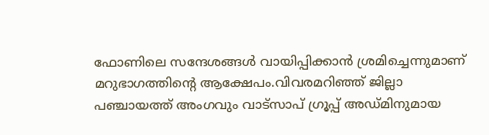ഫോണിലെ സന്ദേശങ്ങൾ വായിപ്പിക്കാൻ ശ്രമിച്ചെന്നുമാണ് മറുഭാഗത്തിന്റെ ആക്ഷേപം.വിവരമറിഞ്ഞ് ജില്ലാ പ‍ഞ്ചായത്ത് അംഗവും വാട്സാപ് ഗ്രൂപ്പ് അഡ്മിനുമായ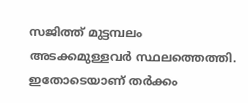സജിത്ത് മുട്ടമ്പലം അടക്കമുള്ളവർ സ്ഥലത്തെത്തി. ഇതോടെയാണ് തർക്കം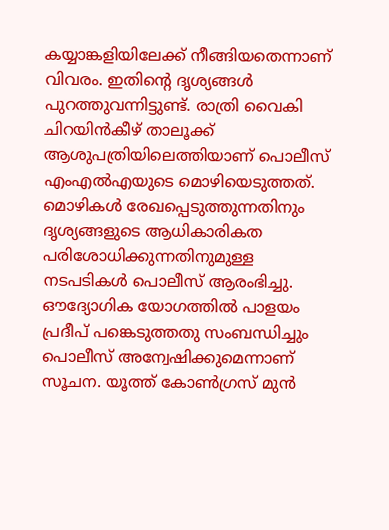കയ്യാങ്കളിയിലേക്ക് നീങ്ങിയതെന്നാണ് വിവരം. ഇതിന്റെ ദൃശ്യങ്ങൾ പുറത്തുവന്നിട്ടുണ്ട്. രാത്രി വൈകി ചിറയിൻകീഴ് താലൂക്ക് ആശുപത്രിയിലെത്തിയാണ് പൊലീസ് എംഎൽഎയുടെ മൊഴിയെടുത്തത്. മൊഴികൾ രേഖപ്പെടുത്തുന്നതിനും ദൃശ്യങ്ങളുടെ ആധികാരികത പരിശോധിക്കുന്നതിനുമുള്ള നടപടികൾ പൊലീസ് ആരംഭിച്ചു. ഔദ്യോഗിക യോഗത്തിൽ പാളയം പ്രദീപ് പങ്കെടുത്തതു സംബന്ധിച്ചും പൊലീസ് അന്വേഷിക്കുമെന്നാണ് സൂചന. യൂത്ത് കോൺഗ്രസ് മുൻ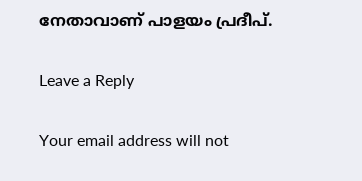നേതാവാണ് പാളയം പ്രദീപ്.

Leave a Reply

Your email address will not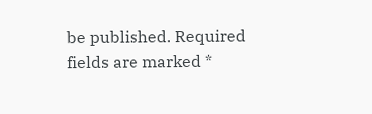be published. Required fields are marked *